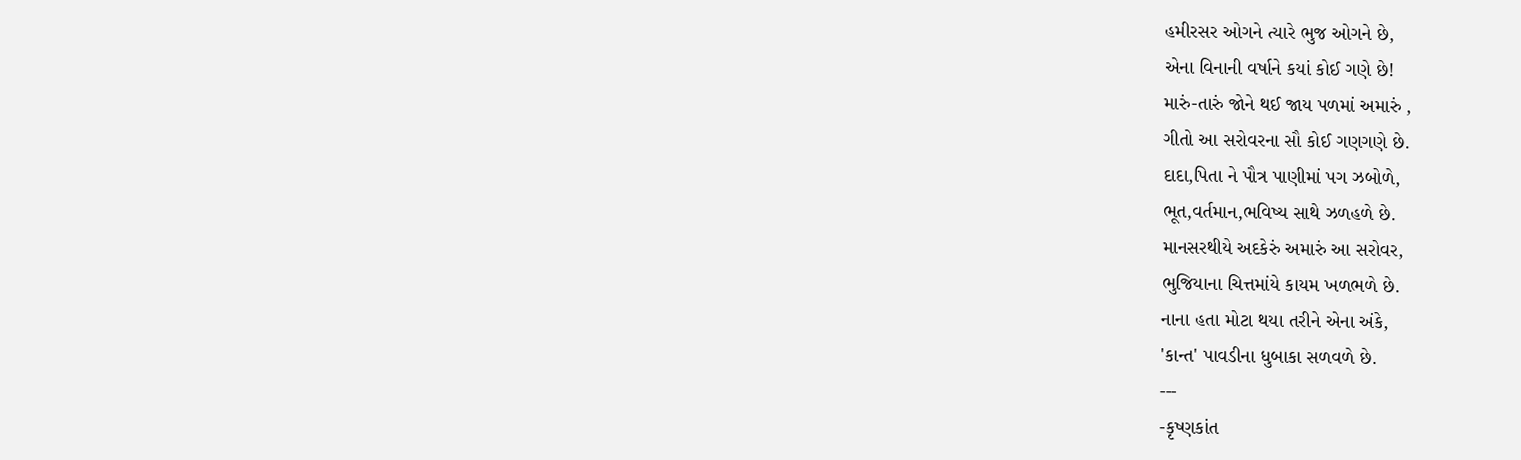હમીરસર ઓગને ત્યારે ભુજ ઓગને છે,
એના વિનાની વર્ષાને કયાં કોઈ ગણે છે!
મારું-તારું જોને થઈ જાય પળમાં અમારું ,
ગીતો આ સરોવરના સૌ કોઈ ગણગણે છે.
દાદા,પિતા ને પૌત્ર પાણીમાં પગ ઝબોળે,
ભૂત,વર્તમાન,ભવિષ્ય સાથે ઝળહળે છે.
માનસરથીયે અદકેરું અમારું આ સરોવર,
ભુજિયાના ચિત્તમાંયે કાયમ ખળભળે છે.
નાના હતા મોટા થયા તરીને એના અંકે,
'કાન્ત' પાવડીના ધુબાકા સળવળે છે.
---
-કૃષ્ણકાંત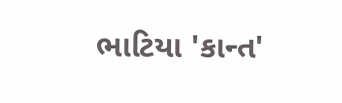ભાટિયા 'કાન્ત'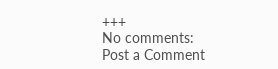+++
No comments:
Post a Comment